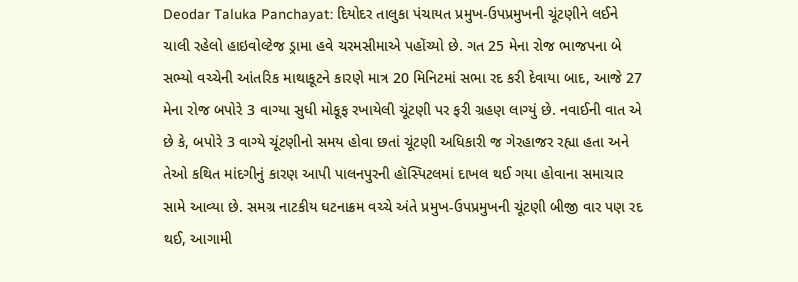Deodar Taluka Panchayat: દિયોદર તાલુકા પંચાયત પ્રમુખ-ઉપપ્રમુખની ચૂંટણીને લઈને ચાલી રહેલો હાઇવોલ્ટેજ ડ્રામા હવે ચરમસીમાએ પહોંચ્યો છે. ગત 25 મેના રોજ ભાજપના બે સભ્યો વચ્ચેની આંતરિક માથાકૂટને કારણે માત્ર 20 મિનિટમાં સભા રદ કરી દેવાયા બાદ, આજે 27 મેના રોજ બપોરે 3 વાગ્યા સુધી મોકૂફ રખાયેલી ચૂંટણી પર ફરી ગ્રહણ લાગ્યું છે. નવાઈની વાત એ છે કે, બપોરે 3 વાગ્યે ચૂંટણીનો સમય હોવા છતાં ચૂંટણી અધિકારી જ ગેરહાજર રહ્યા હતા અને તેઓ કથિત માંદગીનું કારણ આપી પાલનપુરની હૉસ્પિટલમાં દાખલ થઈ ગયા હોવાના સમાચાર સામે આવ્યા છે. સમગ્ર નાટકીય ઘટનાક્રમ વચ્ચે અંતે પ્રમુખ-ઉપપ્રમુખની ચૂંટણી બીજી વાર પણ રદ થઈ, આગામી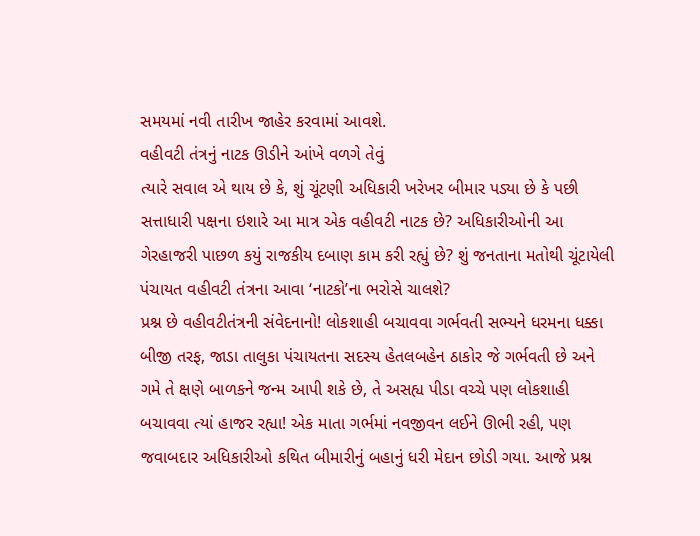સમયમાં નવી તારીખ જાહેર કરવામાં આવશે.
વહીવટી તંત્રનું નાટક ઊડીને આંખે વળગે તેવું
ત્યારે સવાલ એ થાય છે કે, શું ચૂંટણી અધિકારી ખરેખર બીમાર પડ્યા છે કે પછી સત્તાધારી પક્ષના ઇશારે આ માત્ર એક વહીવટી નાટક છે? અધિકારીઓની આ ગેરહાજરી પાછળ કયું રાજકીય દબાણ કામ કરી રહ્યું છે? શું જનતાના મતોથી ચૂંટાયેલી પંચાયત વહીવટી તંત્રના આવા ‘નાટકો’ના ભરોસે ચાલશે?
પ્રશ્ન છે વહીવટીતંત્રની સંવેદનાનો! લોકશાહી બચાવવા ગર્ભવતી સભ્યને ધરમના ધક્કા
બીજી તરફ, જાડા તાલુકા પંચાયતના સદસ્ય હેતલબહેન ઠાકોર જે ગર્ભવતી છે અને ગમે તે ક્ષણે બાળકને જન્મ આપી શકે છે, તે અસહ્ય પીડા વચ્ચે પણ લોકશાહી બચાવવા ત્યાં હાજર રહ્યા! એક માતા ગર્ભમાં નવજીવન લઈને ઊભી રહી, પણ જવાબદાર અધિકારીઓ કથિત બીમારીનું બહાનું ધરી મેદાન છોડી ગયા. આજે પ્રશ્ન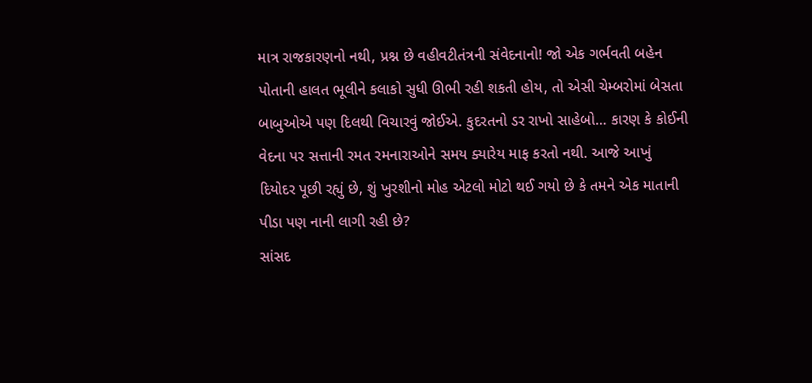માત્ર રાજકારણનો નથી, પ્રશ્ન છે વહીવટીતંત્રની સંવેદનાનો! જો એક ગર્ભવતી બહેન પોતાની હાલત ભૂલીને કલાકો સુધી ઊભી રહી શકતી હોય, તો એસી ચેમ્બરોમાં બેસતા બાબુઓએ પણ દિલથી વિચારવું જોઈએ. કુદરતનો ડર રાખો સાહેબો… કારણ કે કોઈની વેદના પર સત્તાની રમત રમનારાઓને સમય ક્યારેય માફ કરતો નથી. આજે આખું દિયોદર પૂછી રહ્યું છે, શું ખુરશીનો મોહ એટલો મોટો થઈ ગયો છે કે તમને એક માતાની પીડા પણ નાની લાગી રહી છે?
સાંસદ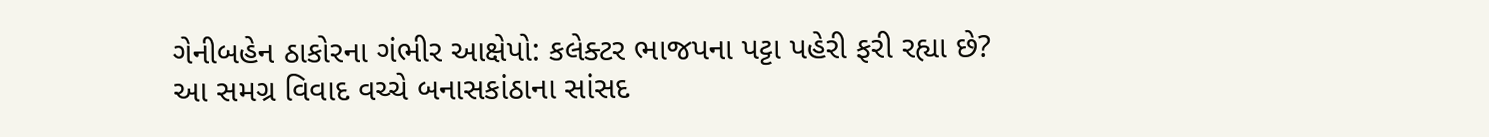ગેનીબહેન ઠાકોરના ગંભીર આક્ષેપો: કલેક્ટર ભાજપના પટ્ટા પહેરી ફરી રહ્યા છે?
આ સમગ્ર વિવાદ વચ્ચે બનાસકાંઠાના સાંસદ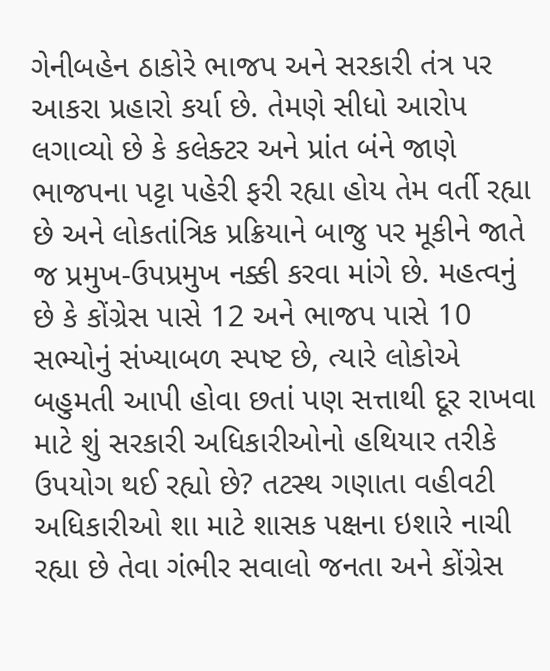ગેનીબહેન ઠાકોરે ભાજપ અને સરકારી તંત્ર પર આકરા પ્રહારો કર્યા છે. તેમણે સીધો આરોપ લગાવ્યો છે કે કલેક્ટર અને પ્રાંત બંને જાણે ભાજપના પટ્ટા પહેરી ફરી રહ્યા હોય તેમ વર્તી રહ્યા છે અને લોકતાંત્રિક પ્રક્રિયાને બાજુ પર મૂકીને જાતે જ પ્રમુખ-ઉપપ્રમુખ નક્કી કરવા માંગે છે. મહત્વનું છે કે કોંગ્રેસ પાસે 12 અને ભાજપ પાસે 10 સભ્યોનું સંખ્યાબળ સ્પષ્ટ છે, ત્યારે લોકોએ બહુમતી આપી હોવા છતાં પણ સત્તાથી દૂર રાખવા માટે શું સરકારી અધિકારીઓનો હથિયાર તરીકે ઉપયોગ થઈ રહ્યો છે? તટસ્થ ગણાતા વહીવટી અધિકારીઓ શા માટે શાસક પક્ષના ઇશારે નાચી રહ્યા છે તેવા ગંભીર સવાલો જનતા અને કોંગ્રેસ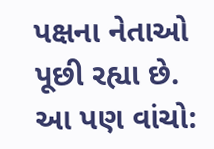પક્ષના નેતાઓ પૂછી રહ્યા છે.
આ પણ વાંચો: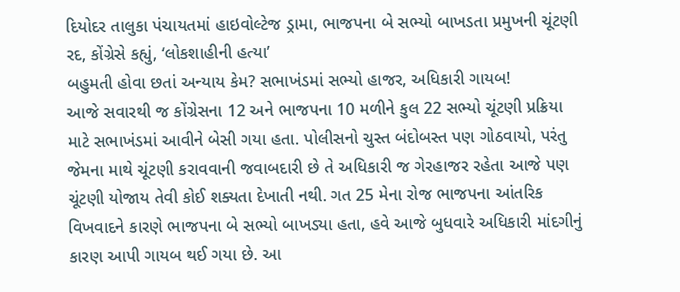દિયોદર તાલુકા પંચાયતમાં હાઇવોલ્ટેજ ડ્રામા, ભાજપના બે સભ્યો બાખડતા પ્રમુખની ચૂંટણી રદ, કોંગ્રેસે કહ્યું, ‘લોકશાહીની હત્યા’
બહુમતી હોવા છતાં અન્યાય કેમ? સભાખંડમાં સભ્યો હાજર, અધિકારી ગાયબ!
આજે સવારથી જ કોંગ્રેસના 12 અને ભાજપના 10 મળીને કુલ 22 સભ્યો ચૂંટણી પ્રક્રિયા માટે સભાખંડમાં આવીને બેસી ગયા હતા. પોલીસનો ચુસ્ત બંદોબસ્ત પણ ગોઠવાયો, પરંતુ જેમના માથે ચૂંટણી કરાવવાની જવાબદારી છે તે અધિકારી જ ગેરહાજર રહેતા આજે પણ ચૂંટણી યોજાય તેવી કોઈ શક્યતા દેખાતી નથી. ગત 25 મેના રોજ ભાજપના આંતરિક વિખવાદને કારણે ભાજપના બે સભ્યો બાખડ્યા હતા, હવે આજે બુધવારે અધિકારી માંદગીનું કારણ આપી ગાયબ થઈ ગયા છે. આ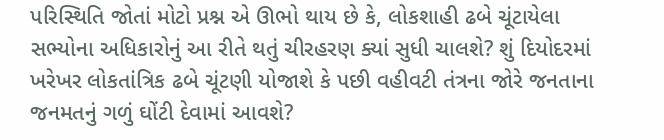પરિસ્થિતિ જોતાં મોટો પ્રશ્ન એ ઊભો થાય છે કે, લોકશાહી ઢબે ચૂંટાયેલા સભ્યોના અધિકારોનું આ રીતે થતું ચીરહરણ ક્યાં સુધી ચાલશે? શું દિયોદરમાં ખરેખર લોકતાંત્રિક ઢબે ચૂંટણી યોજાશે કે પછી વહીવટી તંત્રના જોરે જનતાના જનમતનું ગળું ઘોંટી દેવામાં આવશે?